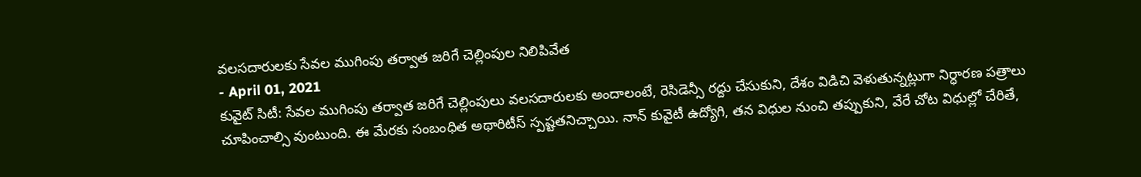వలసదారులకు సేవల ముగింపు తర్వాత జరిగే చెల్లింపుల నిలిపివేత
- April 01, 2021
కువైట్ సిటీ: సేవల ముగింపు తర్వాత జరిగే చెల్లింపులు వలసదారులకు అందాలంటే, రెసిడెన్సీ రద్దు చేసుకుని, దేశం విడిచి వెళుతున్నట్లుగా నిర్ధారణ పత్రాలు చూపించాల్సి వుంటుంది. ఈ మేరకు సంబంధిత అథారిటీస్ స్పష్టతనిచ్చాయి. నాన్ కువైటీ ఉద్యోగి, తన విధుల నుంచి తప్పుకుని, వేరే చోట విధుల్లో చేరితే,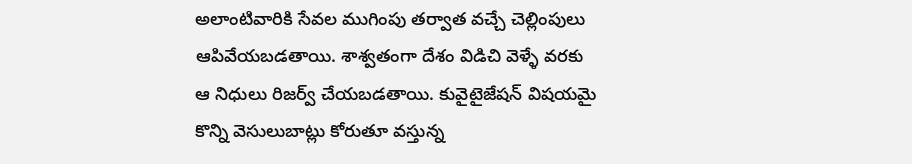అలాంటివారికి సేవల ముగింపు తర్వాత వచ్చే చెల్లింపులు ఆపివేయబడతాయి. శాశ్వతంగా దేశం విడిచి వెళ్ళే వరకు ఆ నిధులు రిజర్వ్ చేయబడతాయి. కువైటైజేషన్ విషయమై కొన్ని వెసులుబాట్లు కోరుతూ వస్తున్న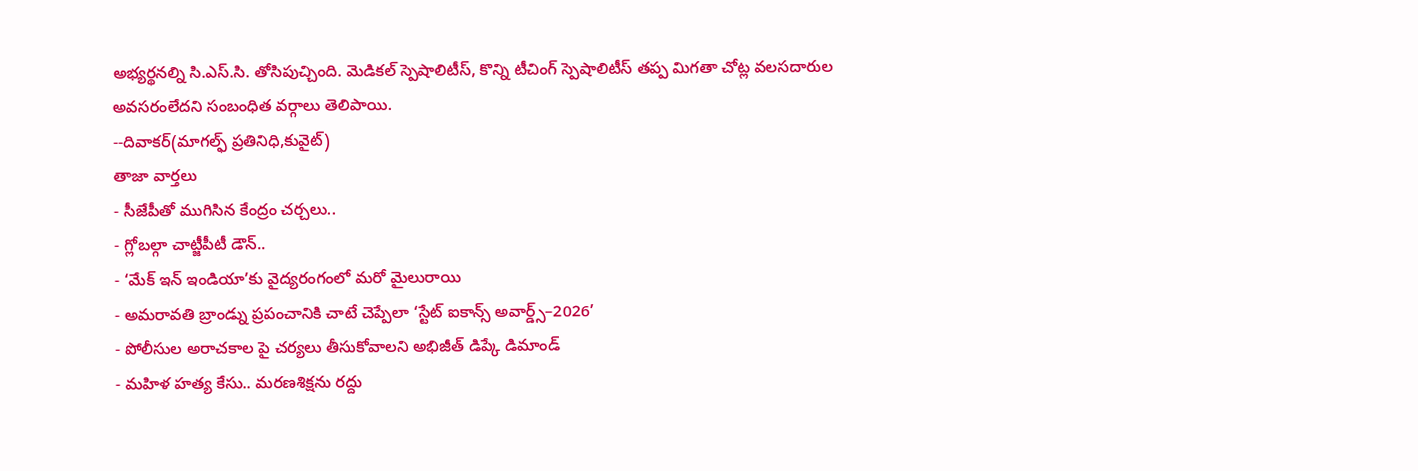అభ్యర్థనల్ని సి.ఎస్.సి. తోసిపుచ్చింది. మెడికల్ స్పెషాలిటీస్, కొన్ని టీచింగ్ స్పెషాలిటీస్ తప్ప మిగతా చోట్ల వలసదారుల అవసరంలేదని సంబంధిత వర్గాలు తెలిపాయి.
--దివాకర్(మాగల్ఫ్ ప్రతినిధి,కువైట్)
తాజా వార్తలు
- సీజేపీతో ముగిసిన కేంద్రం చర్చలు..
- గ్లోబల్గా చాట్జీపీటీ డౌన్..
- ‘మేక్ ఇన్ ఇండియా’కు వైద్యరంగంలో మరో మైలురాయి
- అమరావతి బ్రాండ్ను ప్రపంచానికి చాటే చెప్పేలా ‘స్టేట్ ఐకాన్స్ అవార్డ్స్–2026’
- పోలీసుల అరాచకాల పై చర్యలు తీసుకోవాలని అభిజీత్ డిప్కే డిమాండ్
- మహిళ హత్య కేసు.. మరణశిక్షను రద్దు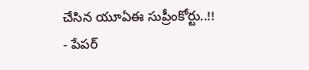చేసిన యూఏఈ సుప్రీంకోర్టు..!!
- పేపర్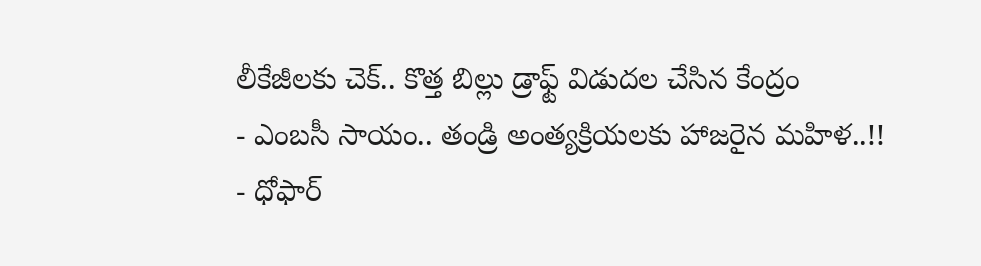లీకేజీలకు చెక్.. కొత్త బిల్లు డ్రాఫ్ట్ విడుదల చేసిన కేంద్రం
- ఎంబసీ సాయం.. తండ్రి అంత్యక్రియలకు హాజరైన మహిళ..!!
- ధోఫార్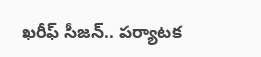ఖరీఫ్ సీజన్.. పర్యాటక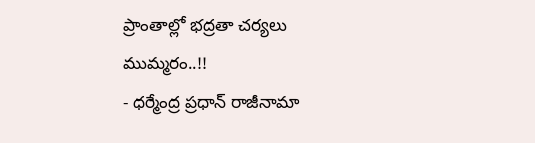ప్రాంతాల్లో భద్రతా చర్యలు ముమ్మరం..!!
- ధర్మేంద్ర ప్రధాన్ రాజీనామా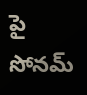పై సోనమ్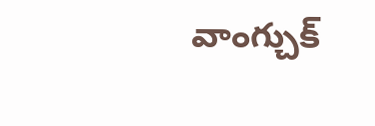వాంగ్చుక్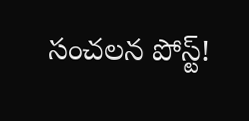సంచలన పోస్ట్!